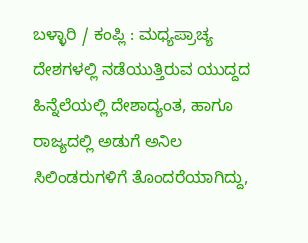ಬಳ್ಳಾರಿ / ಕಂಪ್ಲಿ : ಮಧ್ಯಪ್ರಾಚ್ಯ ದೇಶಗಳಲ್ಲಿ ನಡೆಯುತ್ತಿರುವ ಯುದ್ದದ ಹಿನ್ನೆಲೆಯಲ್ಲಿ ದೇಶಾದ್ಯಂತ, ಹಾಗೂ ರಾಜ್ಯದಲ್ಲಿ ಅಡುಗೆ ಅನಿಲ ಸಿಲಿಂಡರುಗಳಿಗೆ ತೊಂದರೆಯಾಗಿದ್ದು,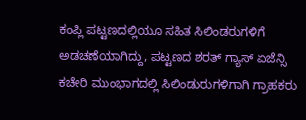ಕಂಪ್ಲಿ ಪಟ್ಟಣದಲ್ಲಿಯೂ ಸಹಿತ ಸಿಲಿಂಡರುಗಳಿಗೆ ಅಡಚಣೆಯಾಗಿದ್ದು, ಪಟ್ಟಣದ ಶರತ್ ಗ್ಯಾಸ್ ಏಜೆನ್ಸಿ ಕಚೇರಿ ಮುಂಭಾಗದಲ್ಲಿ ಸಿಲಿಂಡುರುಗಳಿಗಾಗಿ ಗ್ರಾಹಕರು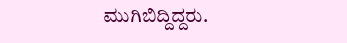ಮುಗಿಬಿದ್ದಿದ್ದರು.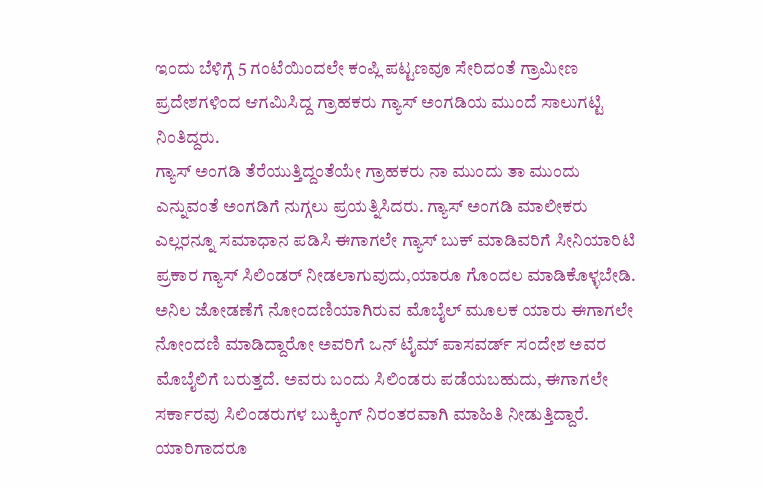ಇಂದು ಬೆಳಿಗ್ಗೆ 5 ಗಂಟೆಯಿಂದಲೇ ಕಂಪ್ಲಿ ಪಟ್ಟಣವೂ ಸೇರಿದಂತೆ ಗ್ರಾಮೀಣ ಪ್ರದೇಶಗಳಿಂದ ಆಗಮಿಸಿದ್ದ ಗ್ರಾಹಕರು ಗ್ಯಾಸ್ ಅಂಗಡಿಯ ಮುಂದೆ ಸಾಲುಗಟ್ಟಿ ನಿಂತಿದ್ದರು.
ಗ್ಯಾಸ್ ಅಂಗಡಿ ತೆರೆಯುತ್ತಿದ್ದಂತೆಯೇ ಗ್ರಾಹಕರು ನಾ ಮುಂದು ತಾ ಮುಂದು ಎನ್ನುವಂತೆ ಅಂಗಡಿಗೆ ನುಗ್ಗಲು ಪ್ರಯತ್ನಿಸಿದರು. ಗ್ಯಾಸ್ ಅಂಗಡಿ ಮಾಲೀಕರು ಎಲ್ಲರನ್ನೂ ಸಮಾಧಾನ ಪಡಿಸಿ ಈಗಾಗಲೇ ಗ್ಯಾಸ್ ಬುಕ್ ಮಾಡಿವರಿಗೆ ಸೀನಿಯಾರಿಟಿ ಪ್ರಕಾರ ಗ್ಯಾಸ್ ಸಿಲಿಂಡರ್ ನೀಡಲಾಗುವುದು,ಯಾರೂ ಗೊಂದಲ ಮಾಡಿಕೊಳ್ಳಬೇಡಿ. ಅನಿಲ ಜೋಡಣೆಗೆ ನೋಂದಣಿಯಾಗಿರುವ ಮೊಬೈಲ್ ಮೂಲಕ ಯಾರು ಈಗಾಗಲೇ ನೋಂದಣಿ ಮಾಡಿದ್ದಾರೋ ಅವರಿಗೆ ಒನ್ ಟೈಮ್ ಪಾಸವರ್ಡ್ ಸಂದೇಶ ಅವರ ಮೊಬೈಲಿಗೆ ಬರುತ್ತದೆ. ಅವರು ಬಂದು ಸಿಲಿಂಡರು ಪಡೆಯಬಹುದು, ಈಗಾಗಲೇ ಸರ್ಕಾರವು ಸಿಲಿಂಡರುಗಳ ಬುಕ್ಕಿಂಗ್ ನಿರಂತರವಾಗಿ ಮಾಹಿತಿ ನೀಡುತ್ತಿದ್ದಾರೆ. ಯಾರಿಗಾದರೂ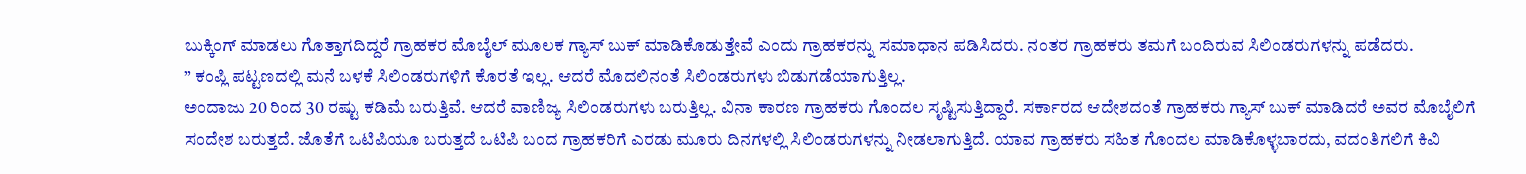ಬುಕ್ಕಿಂಗ್ ಮಾಡಲು ಗೊತ್ತಾಗದಿದ್ದರೆ ಗ್ರಾಹಕರ ಮೊಬೈಲ್ ಮೂಲಕ ಗ್ಯಾಸ್ ಬುಕ್ ಮಾಡಿಕೊಡುತ್ತೇವೆ ಎಂದು ಗ್ರಾಹಕರನ್ನು ಸಮಾಧಾನ ಪಡಿಸಿದರು. ನಂತರ ಗ್ರಾಹಕರು ತಮಗೆ ಬಂದಿರುವ ಸಿಲಿಂಡರುಗಳನ್ನು ಪಡೆದರು.
” ಕಂಪ್ಲಿ ಪಟ್ಟಣದಲ್ಲಿ ಮನೆ ಬಳಕೆ ಸಿಲಿಂಡರುಗಳಿಗೆ ಕೊರತೆ ಇಲ್ಲ. ಆದರೆ ಮೊದಲಿನಂತೆ ಸಿಲಿಂಡರುಗಳು ಬಿಡುಗಡೆಯಾಗುತ್ತಿಲ್ಲ.
ಅಂದಾಜು 20 ರಿಂದ 30 ರಷ್ಟು ಕಡಿಮೆ ಬರುತ್ತಿವೆ. ಆದರೆ ವಾಣಿಜ್ಯ ಸಿಲಿಂಡರುಗಳು ಬರುತ್ತಿಲ್ಲ. ವಿನಾ ಕಾರಣ ಗ್ರಾಹಕರು ಗೊಂದಲ ಸೃಷ್ಟಿಸುತ್ತಿದ್ದಾರೆ. ಸರ್ಕಾರದ ಆದೇಶದಂತೆ ಗ್ರಾಹಕರು ಗ್ಯಾಸ್ ಬುಕ್ ಮಾಡಿದರೆ ಅವರ ಮೊಬೈಲಿಗೆ ಸಂದೇಶ ಬರುತ್ತದೆ. ಜೊತೆಗೆ ಒಟಿಪಿಯೂ ಬರುತ್ತದೆ ಒಟಿಪಿ ಬಂದ ಗ್ರಾಹಕರಿಗೆ ಎರಡು ಮೂರು ದಿನಗಳಲ್ಲಿ ಸಿಲಿಂಡರುಗಳನ್ನು ನೀಡಲಾಗುತ್ತಿದೆ. ಯಾವ ಗ್ರಾಹಕರು ಸಹಿತ ಗೊಂದಲ ಮಾಡಿಕೊಳ್ಳಬಾರದು, ವದಂತಿಗಲಿಗೆ ಕಿವಿ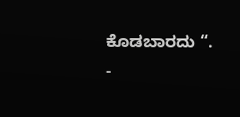ಕೊಡಬಾರದು “.
-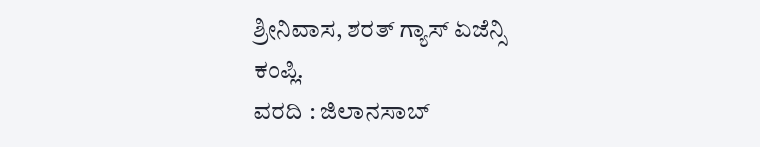ಶ್ರೀನಿವಾಸ, ಶರತ್ ಗ್ಯಾಸ್ ಏಜೆನ್ಸಿ
ಕಂಪ್ಲಿ.
ವರದಿ : ಜಿಲಾನಸಾಬ್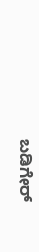ಬಡಿಗೇರ್